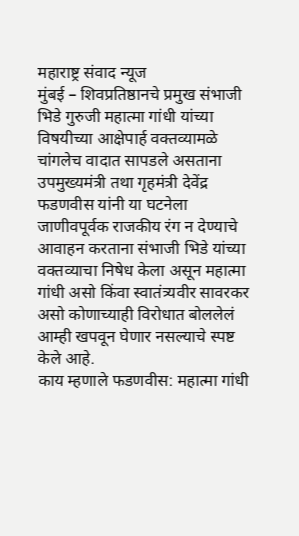महाराष्ट्र संवाद न्यूज
मुंबई – शिवप्रतिष्ठानचे प्रमुख संभाजी भिडे गुरुजी महात्मा गांधी यांच्या विषयीच्या आक्षेपार्ह वक्तव्यामळे चांगलेच वादात सापडले असताना उपमुख्यमंत्री तथा गृहमंत्री देवेंद्र फडणवीस यांनी या घटनेला जाणीवपूर्वक राजकीय रंग न देण्याचे आवाहन करताना संभाजी भिडे यांच्या वक्तव्याचा निषेध केला असून महात्मा गांधी असो किंवा स्वातंत्र्यवीर सावरकर असो कोणाच्याही विरोधात बोललेलं आम्ही खपवून घेणार नसल्याचे स्पष्ट केले आहे.
काय म्हणाले फडणवीस: महात्मा गांधी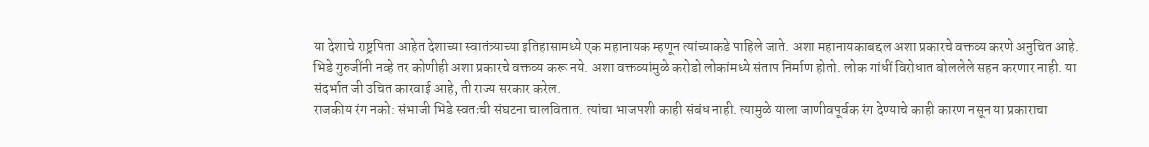या देशाचे राष्ट्रपिता आहेत देशाच्या स्वातंत्र्याच्या इतिहासामध्ये एक महानायक म्हणून त्यांच्याकडे पाहिले जाते. अशा महानायकाबद्दल अशा प्रकारचे वक्तव्य करणे अनुचित आहे. भिडे गुरुजींनी नव्हे तर कोणीही अशा प्रकारचे वक्तव्य करू नये. अशा वक्तव्यांमुळे करोडो लोकांमध्ये संताप निर्माण होतो. लोक गांधीं विरोधात बोललेले सहन करणार नाही. या संदर्भात जी उचित कारवाई आहे, ती राज्य सरकार करेल.
राजकीय रंग नको: संभाजी भिडे स्वतःची संघटना चालवितात. त्यांचा भाजपशी काही संबंध नाही. त्यामुळे याला जाणीवपूर्वक रंग देण्याचे काही कारण नसून या प्रकाराचा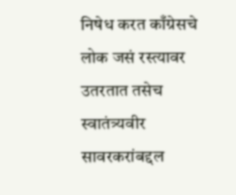निषेध करत काँग्रेसचे लोक जसं रस्त्यावर उतरतात तसेच स्वातंत्र्यवीर सावरकरांबद्दल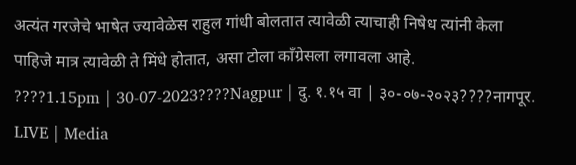अत्यंत गरजेचे भाषेत ज्यावेळेस राहुल गांधी बोलतात त्यावेळी त्याचाही निषेध त्यांनी केला पाहिजे मात्र त्यावेळी ते मिंधे होतात, असा टोला काँग्रेसला लगावला आहे.
????1.15pm | 30-07-2023????Nagpur | दु. १.१५ वा | ३०-०७-२०२३????नागपूर.
LIVE | Media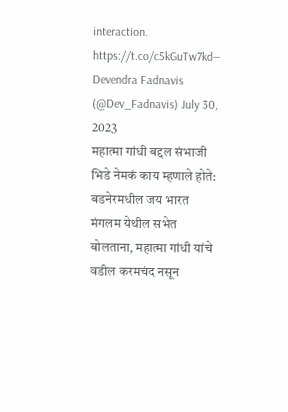interaction. https://t.co/c5kGuTw7kd— Devendra Fadnavis (@Dev_Fadnavis) July 30, 2023
महात्मा गांधी बद्दल संभाजी भिडे नेमकं काय म्हणाले होते: बडनेरमधील जय भारत मंगलम येथील सभेत बोलताना, महात्मा गांधी यांचे वडील करमचंद नसून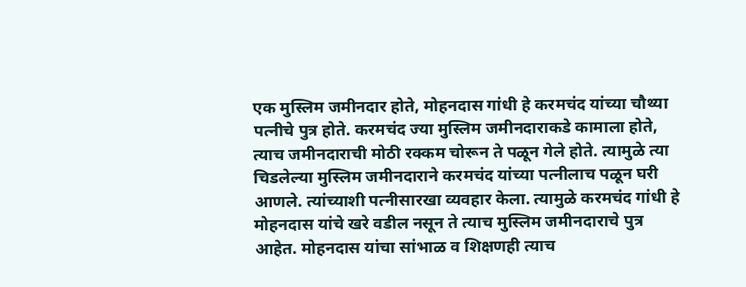एक मुस्लिम जमीनदार होते, मोहनदास गांधी हे करमचंद यांच्या चौथ्या पत्नीचे पुत्र होते. करमचंद ज्या मुस्लिम जमीनदाराकडे कामाला होते, त्याच जमीनदाराची मोठी रक्कम चोरून ते पळून गेले होते. त्यामुळे त्या चिडलेल्या मुस्लिम जमीनदाराने करमचंद यांच्या पत्नीलाच पळून घरी आणले. त्यांच्याशी पत्नीसारखा व्यवहार केला. त्यामुळे करमचंद गांधी हे मोहनदास यांचे खरे वडील नसून ते त्याच मुस्लिम जमीनदाराचे पुत्र आहेत. मोहनदास यांचा सांभाळ व शिक्षणही त्याच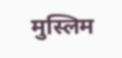मुस्लिम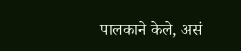पालकाने केले, असं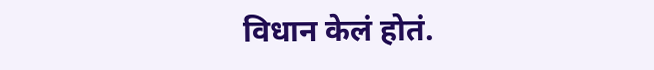विधान केलं होतं.